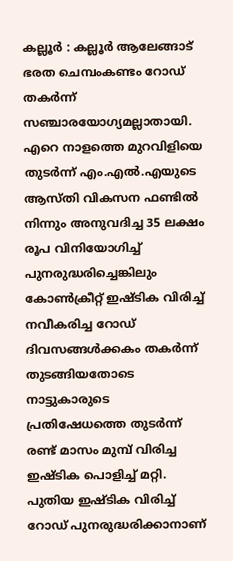കല്ലൂർ : കല്ലൂർ ആലേങ്ങാട് ഭരത ചെമ്പംകണ്ടം റോഡ് തകർന്ന് സഞ്ചാരയോഗ്യമല്ലാതായി. എറെ നാളത്തെ മുറവിളിയെ തുടർന്ന് എം.എൽ.എയുടെ ആസ്തി വികസന ഫണ്ടിൽ നിന്നും അനുവദിച്ച 35 ലക്ഷം രൂപ വിനിയോഗിച്ച് പുനരുദ്ധരിച്ചെങ്കിലും കോൺക്രീറ്റ് ഇഷ്ടിക വിരിച്ച് നവീകരിച്ച റോഡ് ദിവസങ്ങൾക്കകം തകർന്ന് തുടങ്ങിയതോടെ നാട്ടുകാരുടെ പ്രതിഷേധത്തെ തുടർന്ന് രണ്ട് മാസം മുമ്പ് വിരിച്ച ഇഷ്ടിക പൊളിച്ച് മറ്റി. പുതിയ ഇഷ്ടിക വിരിച്ച് റോഡ് പുനരുദ്ധരിക്കാനാണ്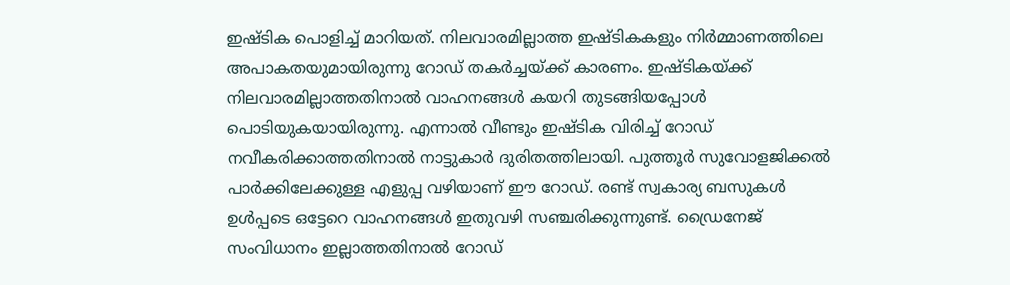ഇഷ്ടിക പൊളിച്ച് മാറിയത്. നിലവാരമില്ലാത്ത ഇഷ്ടികകളും നിർമ്മാണത്തിലെ അപാകതയുമായിരുന്നു റോഡ് തകർച്ചയ്ക്ക് കാരണം. ഇഷ്ടികയ്ക്ക് നിലവാരമില്ലാത്തതിനാൽ വാഹനങ്ങൾ കയറി തുടങ്ങിയപ്പോൾ പൊടിയുകയായിരുന്നു. എന്നാൽ വീണ്ടും ഇഷ്ടിക വിരിച്ച് റോഡ് നവീകരിക്കാത്തതിനാൽ നാട്ടുകാർ ദുരിതത്തിലായി. പുത്തൂർ സുവോളജിക്കൽ പാർക്കിലേക്കുള്ള എളുപ്പ വഴിയാണ് ഈ റോഡ്. രണ്ട് സ്വകാര്യ ബസുകൾ ഉൾപ്പടെ ഒട്ടേറെ വാഹനങ്ങൾ ഇതുവഴി സഞ്ചരിക്കുന്നുണ്ട്. ഡ്രൈനേജ് സംവിധാനം ഇല്ലാത്തതിനാൽ റോഡ്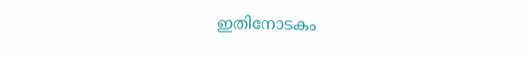ഇതിനോടകം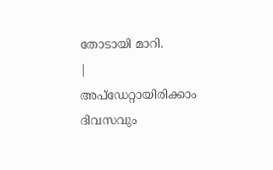തോടായി മാറി.
|
അപ്ഡേറ്റായിരിക്കാം ദിവസവും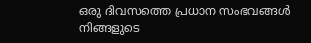ഒരു ദിവസത്തെ പ്രധാന സംഭവങ്ങൾ നിങ്ങളുടെ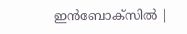ഇൻബോക്സിൽ |